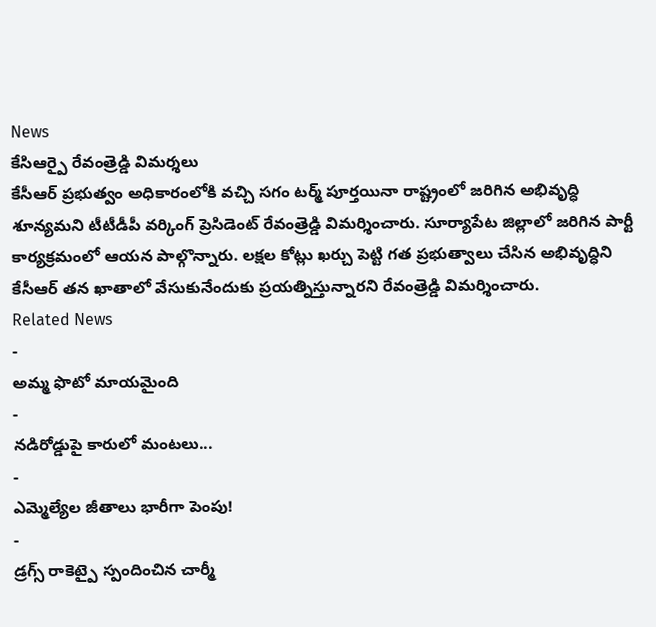News
కేసిఆర్పై రేవంత్రెడ్డి విమర్శలు
కేసీఆర్ ప్రభుత్వం అధికారంలోకి వచ్చి సగం టర్మ్ పూర్తయినా రాష్ట్రంలో జరిగిన అభివృద్ధి శూన్యమని టీటీడీపీ వర్కింగ్ ప్రెసిడెంట్ రేవంత్రెడ్డి విమర్శించారు. సూర్యాపేట జిల్లాలో జరిగిన పార్టీ కార్యక్రమంలో ఆయన పాల్గొన్నారు. లక్షల కోట్లు ఖర్చు పెట్టి గత ప్రభుత్వాలు చేసిన అభివృద్ధిని కేసీఆర్ తన ఖాతాలో వేసుకునేందుకు ప్రయత్నిస్తున్నారని రేవంత్రెడ్డి విమర్శించారు.
Related News
-
అమ్మ ఫొటో మాయమైంది
-
నడిరోడ్డుపై కారులో మంటలు...
-
ఎమ్మెల్యేల జీతాలు భారీగా పెంపు!
-
డ్రగ్స్ రాకెట్పై స్పందించిన చార్మీ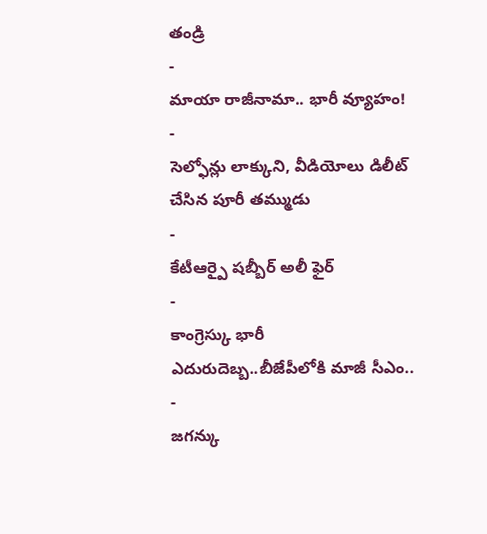తండ్రి
-
మాయా రాజీనామా.. భారీ వ్యూహం!
-
సెల్ఫోన్లు లాక్కుని, వీడియోలు డిలీట్ చేసిన పూరీ తమ్ముడు
-
కేటీఆర్పై షబ్బీర్ అలీ ఫైర్
-
కాంగ్రెస్కు భారీ ఎదురుదెబ్బ..బీజేపీలోకి మాజీ సీఎం..
-
జగన్కు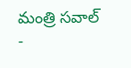మంత్రి సవాల్
-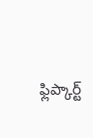ఫ్లిప్కార్ట్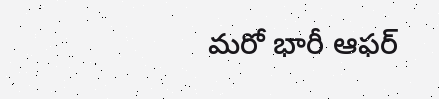మరో భారీ ఆఫర్